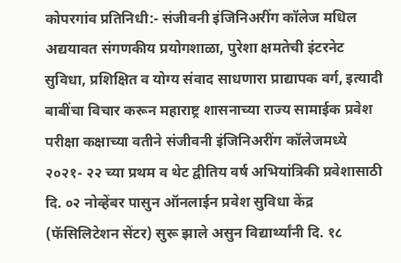कोपरगांव प्रतिनिधी:- संजीवनी इंजिनिअरींग कॉलेज मधिल अद्ययावत संगणकीय प्रयोगशाळा, पुरेशा क्षमतेची इंटरनेट सुविधा, प्रशिक्षित व योग्य संवाद साधणारा प्राद्यापक वर्ग, इत्यादी बाबींचा विचार करून महाराष्ट्र शासनाच्या राज्य सामाईक प्रवेश परीक्षा कक्षाच्या वतीने संजीवनी इंजिनिअरींग कॉलेजमध्ये २०२१- २२ च्या प्रथम व थेट द्वीतिय वर्ष अभियांत्रिकी प्रवेशासाठी दि. ०२ नोव्हेंबर पासुन ऑनलाईन प्रवेश सुविधा केंद्र (फॅसिलिटेशन सेंटर) सुरू झाले असुन विद्यार्थ्यांनी दि. १८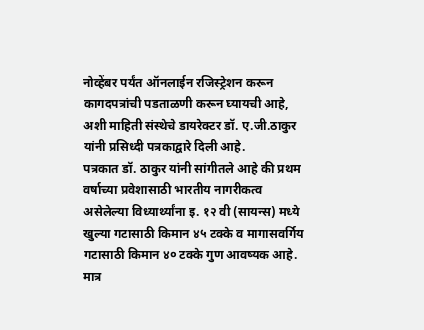नोव्हेंबर पर्यंत ऑनलाईन रजिस्ट्रेशन करून कागदपत्रांची पडताळणी करून घ्यायची आहे, अशी माहिती संस्थेचे डायरेक्टर डॉ. ए.जी.ठाकुर यांनी प्रसिध्दी पत्रकाद्वारे दिली आहे.
पत्रकात डॉ. ठाकुर यांनी सांगीतले आहे की प्रथम वर्षाच्या प्रवेशासाठी भारतीय नागरीकत्व असेलेल्या विध्यार्थ्यांना इ. १२ वी (सायन्स) मध्ये खुल्या गटासाठी किमान ४५ टक्के व मागासवर्गिय गटासाठी किमान ४० टक्के गुण आवष्यक आहे. मात्र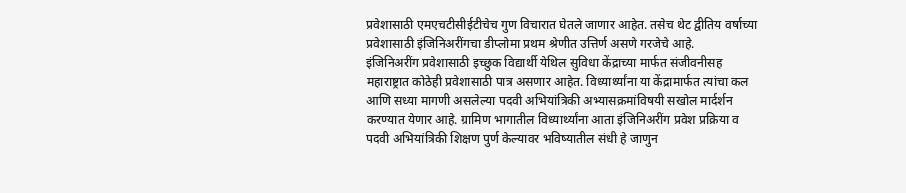प्रवेशासाठी एमएचटीसीईटीचेच गुण विचारात घेतले जाणार आहेत. तसेच थेट द्वीतिय वर्षाच्या प्रवेशासाठी इंजिनिअरींगचा डीप्लोमा प्रथम श्रेणीत उत्तिर्ण असणे गरजेचे आहे.
इंजिनिअरींग प्रवेशासाठी इच्छुक विद्यार्थी येथिल सुविधा केंद्राच्या मार्फत संजीवनीसह महाराष्ट्रात कोठेही प्रवेशासाठी पात्र असणार आहेत. विध्यार्थ्यांना या केंद्रामार्फत त्यांचा कल आणि सध्या मागणी असलेल्या पदवी अभियांत्रिकी अभ्यासक्रमांविषयी सखोल मार्दर्शन करण्यात येणार आहे. ग्रामिण भागातील विध्यार्थ्यांना आता इंजिनिअरींग प्रवेश प्रक्रिया व पदवी अभियांत्रिकी शिक्षण पुर्ण केल्यावर भविष्यातील संधी हे जाणुन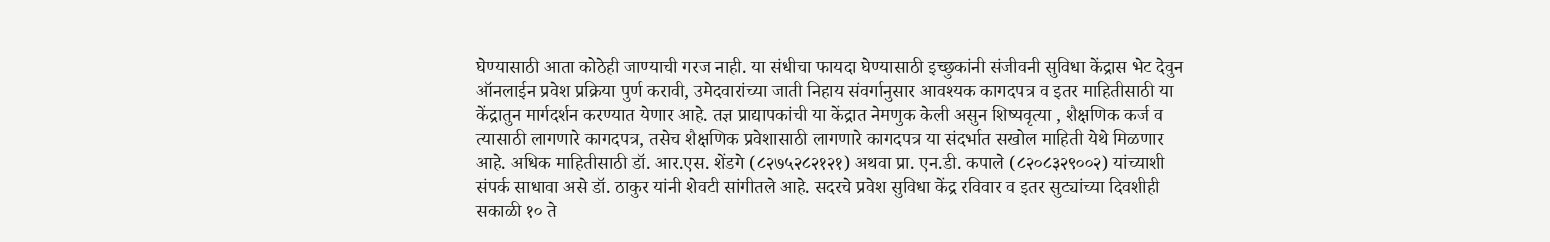घेण्यासाठी आता कोठेही जाण्याची गरज नाही. या संधीचा फायदा घेण्यासाठी इच्छुकांनी संजीवनी सुविधा केंद्रास भेट देवुन ऑनलाईन प्रवेश प्रक्रिया पुर्ण करावी, उमेदवारांच्या जाती निहाय संवर्गानुसार आवश्यक कागदपत्र व इतर माहितीसाठी या केंद्रातुन मार्गदर्शन करण्यात येणार आहे. तज्ञ प्राद्यापकांची या केंद्रात नेमणुक केली असुन शिष्यवृत्या , शैक्षणिक कर्ज व त्यासाठी लागणारे कागदपत्र, तसेच शैक्षणिक प्रवेशासाठी लागणारे कागदपत्र या संदर्भात सखोल माहिती येथे मिळणार आहे. अधिक माहितीसाठी डॉ. आर.एस. शेंडगे (८२७५२८२१२१) अथवा प्रा. एन.डी. कपाले (८२०८३२९००२) यांच्याशी संपर्क साधावा असे डॉ. ठाकुर यांनी शेवटी सांगीतले आहे. सदरचे प्रवेश सुविधा केंद्र रविवार व इतर सुट्यांच्या दिवशीही सकाळी १० ते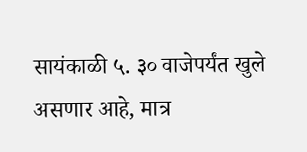सायंकाळी ५. ३० वाजेपर्यंत खुले असणार आहे, मात्र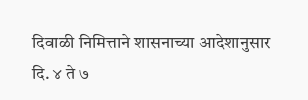दिवाळी निमित्ताने शासनाच्या आदेशानुसार दि. ४ ते ७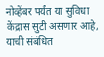नोव्हेंबर पर्यंत या सुविधा केंद्रास सुटी असणार आहे, याची संबंधित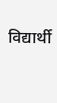विद्यार्थी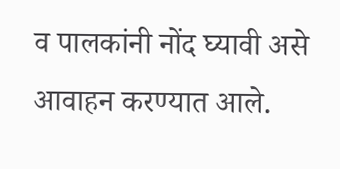व पालकांनी नोंद घ्यावी असे आवाहन करण्यात आले.